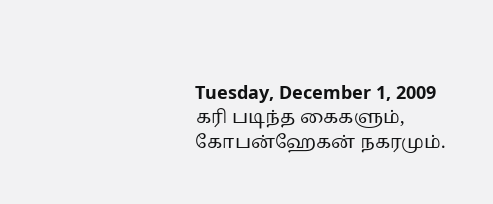Tuesday, December 1, 2009
கரி படிந்த கைகளும், கோபன்ஹேகன் நகரமும்.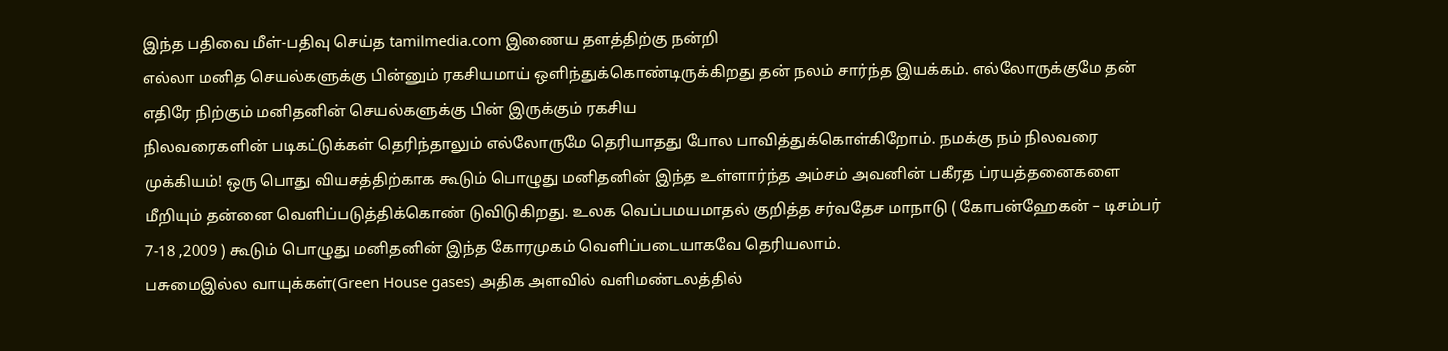இந்த பதிவை மீள்-பதிவு செய்த tamilmedia.com இணைய தளத்திற்கு நன்றி
எல்லா மனித செயல்களுக்கு பின்னும் ரகசியமாய் ஒளிந்துக்கொண்டிருக்கிறது தன் நலம் சார்ந்த இயக்கம். எல்லோருக்குமே தன் எதிரே நிற்கும் மனிதனின் செயல்களுக்கு பின் இருக்கும் ரகசிய
நிலவரைகளின் படிகட்டுக்கள் தெரிந்தாலும் எல்லோருமே தெரியாதது போல பாவித்துக்கொள்கிறோம். நமக்கு நம் நிலவரை முக்கியம்! ஒரு பொது வியசத்திற்காக கூடும் பொழுது மனிதனின் இந்த உள்ளார்ந்த அம்சம் அவனின் பகீரத ப்ரயத்தனைகளை மீறியும் தன்னை வெளிப்படுத்திக்கொண் டுவிடுகிறது. உலக வெப்பமயமாதல் குறித்த சர்வதேச மாநாடு ( கோபன்ஹேகன் – டிசம்பர் 7-18 ,2009 ) கூடும் பொழுது மனிதனின் இந்த கோரமுகம் வெளிப்படையாகவே தெரியலாம்.
பசுமைஇல்ல வாயுக்கள்(Green House gases) அதிக அளவில் வளிமண்டலத்தில்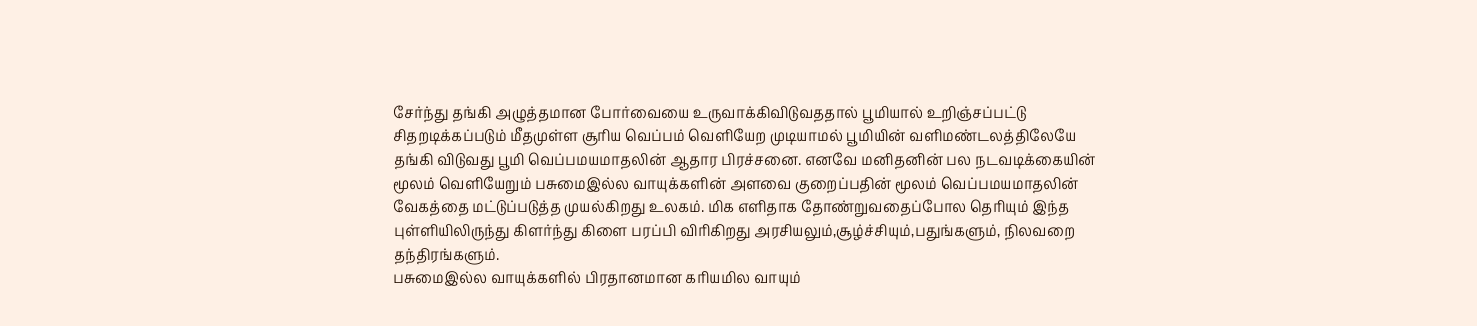சேர்ந்து தங்கி அழுத்தமான போர்வையை உருவாக்கிவிடுவததால் பூமியால் உறிஞ்சப்பட்டு சிதறடிக்கப்படும் மீதமுள்ள சூரிய வெப்பம் வெளியேற முடியாமல் பூமியின் வளிமண்டலத்திலேயே தங்கி விடுவது பூமி வெப்பமயமாதலின் ஆதார பிரச்சனை. எனவே மனிதனின் பல நடவடிக்கையின் மூலம் வெளியேறும் பசுமைஇல்ல வாயுக்களின் அளவை குறைப்பதின் மூலம் வெப்பமயமாதலின் வேகத்தை மட்டுப்படுத்த முயல்கிறது உலகம். மிக எளிதாக தோண்றுவதைப்போல தெரியும் இந்த புள்ளியிலிருந்து கிளர்ந்து கிளை பரப்பி விரிகிறது அரசியலும்,சூழ்ச்சியும்,பதுங்களும், நிலவறை தந்திரங்களும்.
பசுமைஇல்ல வாயுக்களில் பிரதானமான கரியமில வாயும்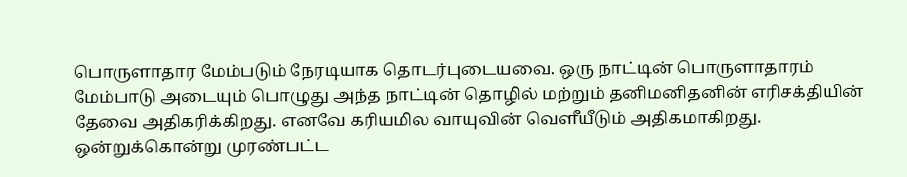பொருளாதார மேம்படும் நேரடியாக தொடர்புடையவை. ஒரு நாட்டின் பொருளாதாரம் மேம்பாடு அடையும் பொழுது அந்த நாட்டின் தொழில் மற்றும் தனிமனிதனின் எரிசக்தியின் தேவை அதிகரிக்கிறது. எனவே கரியமில வாயுவின் வெளீயீடும் அதிகமாகிறது. ஒன்றுக்கொன்று முரண்பட்ட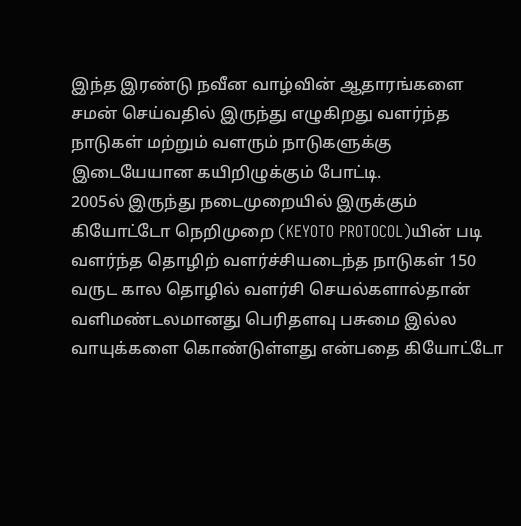இந்த இரண்டு நவீன வாழ்வின் ஆதாரங்களை சமன் செய்வதில் இருந்து எழுகிறது வளர்ந்த நாடுகள் மற்றும் வளரும் நாடுகளுக்கு இடையேயான கயிறிழுக்கும் போட்டி.
2005ல் இருந்து நடைமுறையில் இருக்கும் கியோட்டோ நெறிமுறை (KEYOTO PROTOCOL)யின் படி வளர்ந்த தொழிற் வளர்ச்சியடைந்த நாடுகள் 150 வருட கால தொழில் வளர்சி செயல்களால்தான் வளிமண்டலமானது பெரிதளவு பசுமை இல்ல வாயுக்களை கொண்டுள்ளது என்பதை கியோட்டோ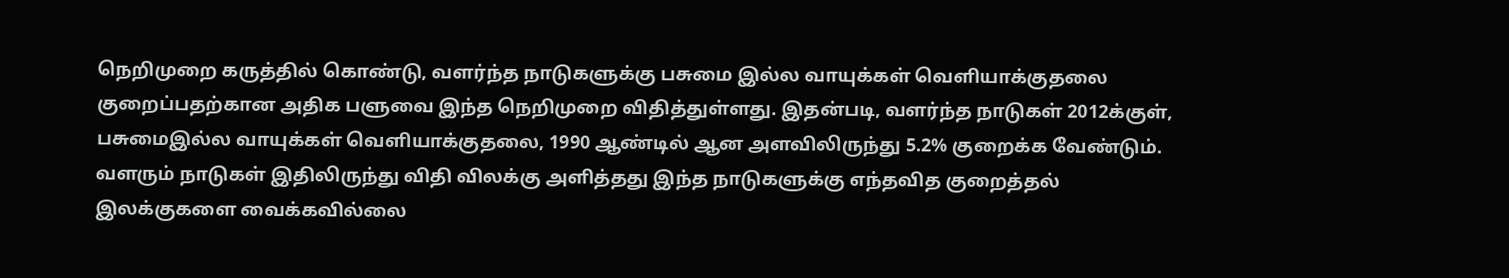நெறிமுறை கருத்தில் கொண்டு, வளர்ந்த நாடுகளுக்கு பசுமை இல்ல வாயுக்கள் வெளியாக்குதலை குறைப்பதற்கான அதிக பளுவை இந்த நெறிமுறை விதித்துள்ளது. இதன்படி, வளர்ந்த நாடுகள் 2012க்குள், பசுமைஇல்ல வாயுக்கள் வெளியாக்குதலை, 1990 ஆண்டில் ஆன அளவிலிருந்து 5.2% குறைக்க வேண்டும். வளரும் நாடுகள் இதிலிருந்து விதி விலக்கு அளித்தது இந்த நாடுகளுக்கு எந்தவித குறைத்தல் இலக்குகளை வைக்கவில்லை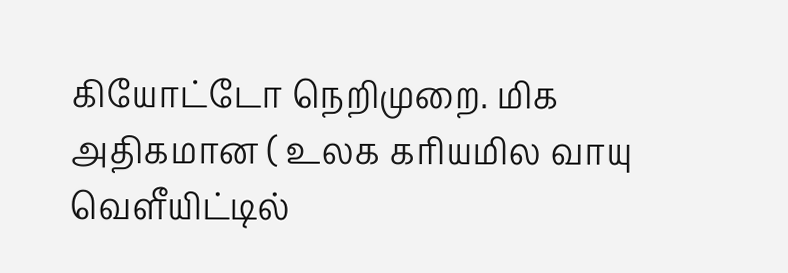கியோட்டோ நெறிமுறை. மிக அதிகமான ( உலக கரியமில வாயு வெளீயிட்டில்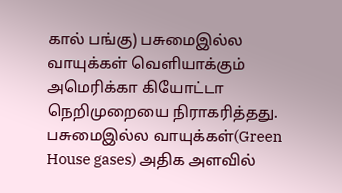கால் பங்கு) பசுமைஇல்ல வாயுக்கள் வெளியாக்கும் அமெரிக்கா கியோட்டா நெறிமுறையை நிராகரித்தது.
பசுமைஇல்ல வாயுக்கள்(Green House gases) அதிக அளவில்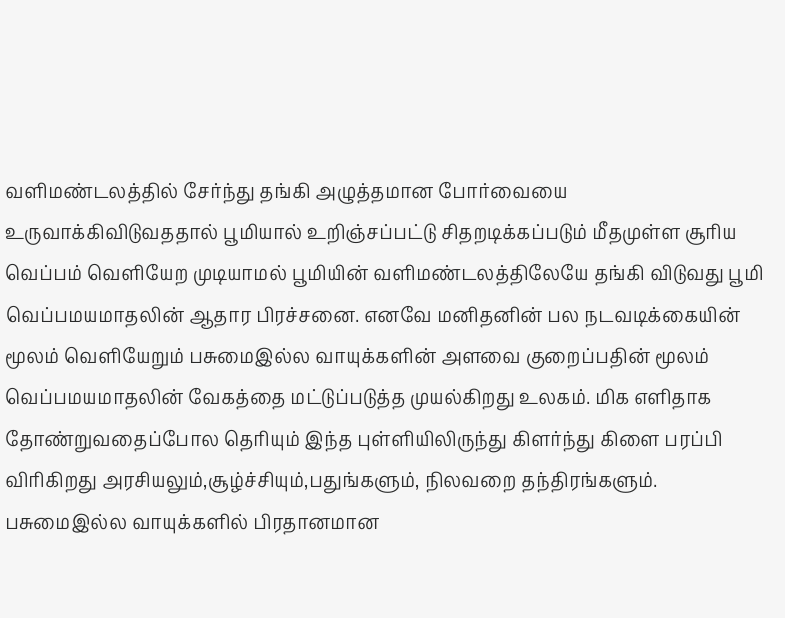வளிமண்டலத்தில் சேர்ந்து தங்கி அழுத்தமான போர்வையை உருவாக்கிவிடுவததால் பூமியால் உறிஞ்சப்பட்டு சிதறடிக்கப்படும் மீதமுள்ள சூரிய வெப்பம் வெளியேற முடியாமல் பூமியின் வளிமண்டலத்திலேயே தங்கி விடுவது பூமி வெப்பமயமாதலின் ஆதார பிரச்சனை. எனவே மனிதனின் பல நடவடிக்கையின் மூலம் வெளியேறும் பசுமைஇல்ல வாயுக்களின் அளவை குறைப்பதின் மூலம் வெப்பமயமாதலின் வேகத்தை மட்டுப்படுத்த முயல்கிறது உலகம். மிக எளிதாக தோண்றுவதைப்போல தெரியும் இந்த புள்ளியிலிருந்து கிளர்ந்து கிளை பரப்பி விரிகிறது அரசியலும்,சூழ்ச்சியும்,பதுங்களும், நிலவறை தந்திரங்களும்.
பசுமைஇல்ல வாயுக்களில் பிரதானமான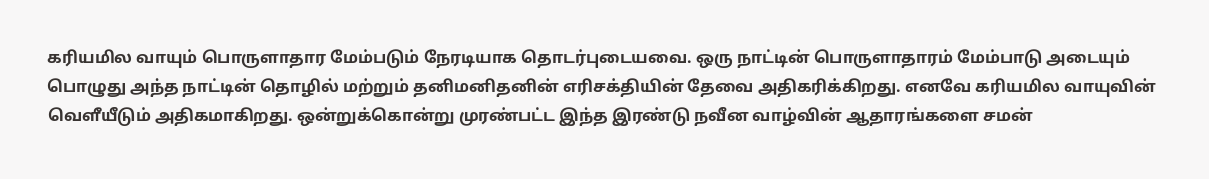கரியமில வாயும் பொருளாதார மேம்படும் நேரடியாக தொடர்புடையவை. ஒரு நாட்டின் பொருளாதாரம் மேம்பாடு அடையும் பொழுது அந்த நாட்டின் தொழில் மற்றும் தனிமனிதனின் எரிசக்தியின் தேவை அதிகரிக்கிறது. எனவே கரியமில வாயுவின் வெளீயீடும் அதிகமாகிறது. ஒன்றுக்கொன்று முரண்பட்ட இந்த இரண்டு நவீன வாழ்வின் ஆதாரங்களை சமன்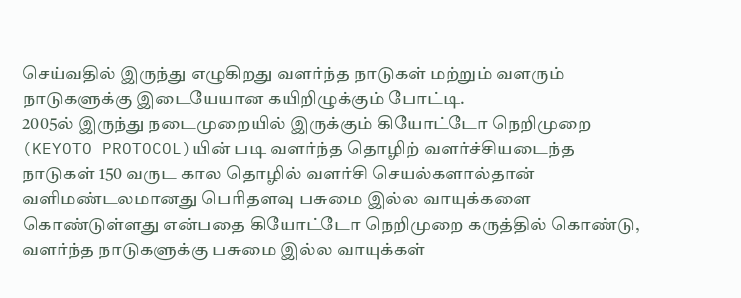செய்வதில் இருந்து எழுகிறது வளர்ந்த நாடுகள் மற்றும் வளரும் நாடுகளுக்கு இடையேயான கயிறிழுக்கும் போட்டி.
2005ல் இருந்து நடைமுறையில் இருக்கும் கியோட்டோ நெறிமுறை (KEYOTO PROTOCOL)யின் படி வளர்ந்த தொழிற் வளர்ச்சியடைந்த நாடுகள் 150 வருட கால தொழில் வளர்சி செயல்களால்தான் வளிமண்டலமானது பெரிதளவு பசுமை இல்ல வாயுக்களை கொண்டுள்ளது என்பதை கியோட்டோ நெறிமுறை கருத்தில் கொண்டு, வளர்ந்த நாடுகளுக்கு பசுமை இல்ல வாயுக்கள்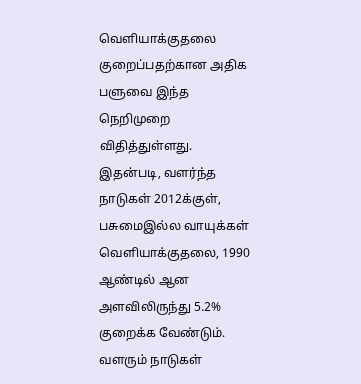வெளியாக்குதலை குறைப்பதற்கான அதிக பளுவை இந்த நெறிமுறை விதித்துள்ளது. இதன்படி, வளர்ந்த நாடுகள் 2012க்குள், பசுமைஇல்ல வாயுக்கள் வெளியாக்குதலை, 1990 ஆண்டில் ஆன அளவிலிருந்து 5.2% குறைக்க வேண்டும். வளரும் நாடுகள்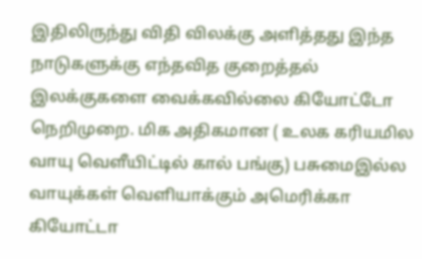இதிலிருந்து விதி விலக்கு அளித்தது இந்த நாடுகளுக்கு எந்தவித குறைத்தல் இலக்குகளை வைக்கவில்லை கியோட்டோ நெறிமுறை. மிக அதிகமான ( உலக கரியமில வாயு வெளீயிட்டில் கால் பங்கு) பசுமைஇல்ல வாயுக்கள் வெளியாக்கும் அமெரிக்கா கியோட்டா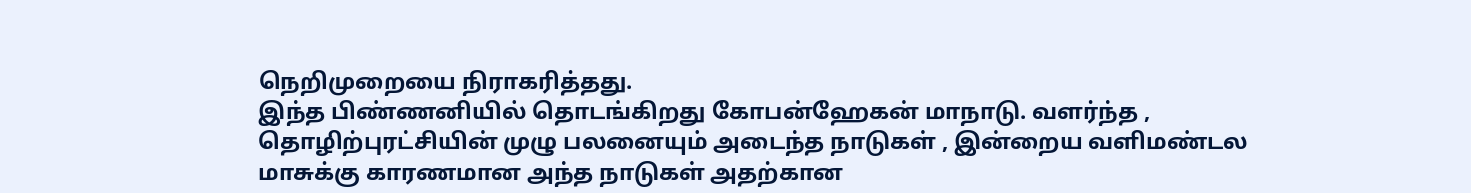நெறிமுறையை நிராகரித்தது.
இந்த பிண்ணனியில் தொடங்கிறது கோபன்ஹேகன் மாநாடு. வளர்ந்த , தொழிற்புரட்சியின் முழு பலனையும் அடைந்த நாடுகள் , இன்றைய வளிமண்டல மாசுக்கு காரணமான அந்த நாடுகள் அதற்கான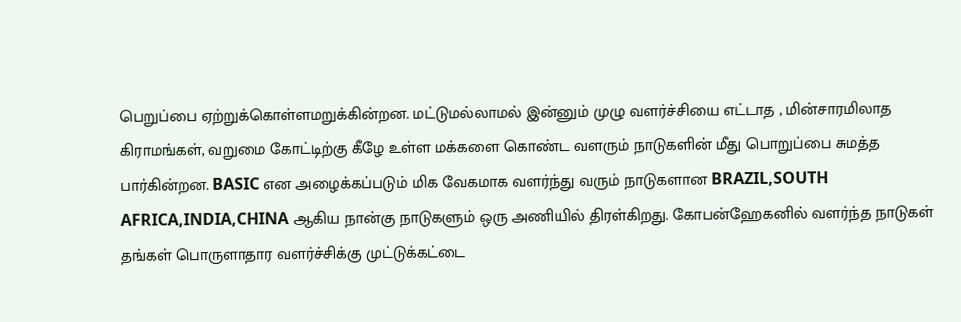பெறுப்பை ஏற்றுக்கொள்ளமறுக்கின்றன. மட்டுமல்லாமல் இன்னும் முழு வளர்ச்சியை எட்டாத , மின்சாரமிலாத கிராமங்கள், வறுமை கோட்டிற்கு கீழே உள்ள மக்களை கொண்ட வளரும் நாடுகளின் மீது பொறுப்பை சுமத்த பார்கின்றன. BASIC என அழைக்கப்படும் மிக வேகமாக வளர்ந்து வரும் நாடுகளான BRAZIL,SOUTH AFRICA,INDIA,CHINA ஆகிய நான்கு நாடுகளும் ஒரு அணியில் திரள்கிறது. கோபன்ஹேகனில் வளர்ந்த நாடுகள் தங்கள் பொருளாதார வளர்ச்சிக்கு முட்டுக்கட்டை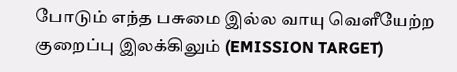போடும் எந்த பசுமை இல்ல வாயு வெளீயேற்ற குறைப்பு இலக்கிலும் (EMISSION TARGET)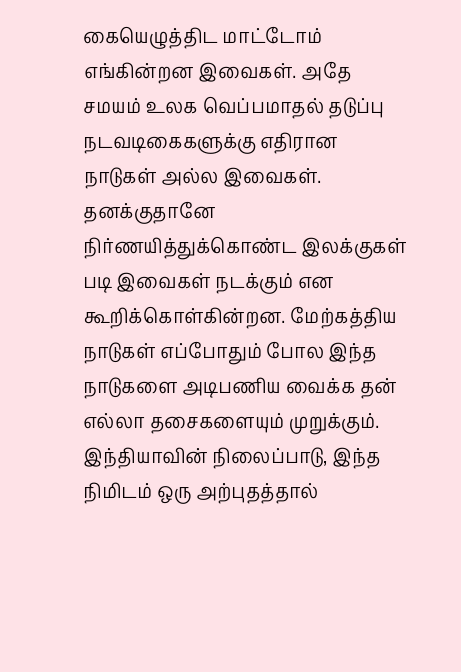கையெழுத்திட மாட்டோம் எங்கின்றன இவைகள். அதே சமயம் உலக வெப்பமாதல் தடுப்பு நடவடிகைகளுக்கு எதிரான நாடுகள் அல்ல இவைகள். தனக்குதானே நிர்ணயித்துக்கொண்ட இலக்குகள் படி இவைகள் நடக்கும் என கூறிக்கொள்கின்றன. மேற்கத்திய நாடுகள் எப்போதும் போல இந்த நாடுகளை அடிபணிய வைக்க தன் எல்லா தசைகளையும் முறுக்கும்.
இந்தியாவின் நிலைப்பாடு, இந்த நிமிடம் ஒரு அற்புதத்தால்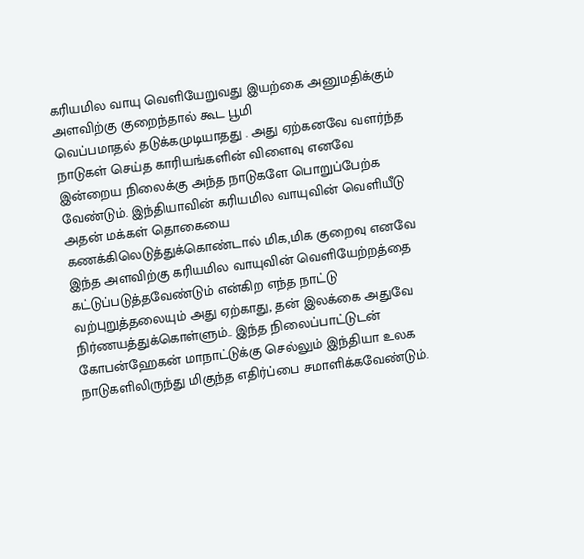கரியமில வாயு வெளியேறுவது இயற்கை அனுமதிக்கும் அளவிற்கு குறைந்தால் கூட பூமி
வெப்பமாதல் தடுக்கமுடியாதது . அது ஏற்கனவே வளர்ந்த நாடுகள் செய்த காரியங்களின் விளைவு எனவே இன்றைய நிலைக்கு அந்த நாடுகளே பொறுப்பேற்க வேண்டும். இந்தியாவின் கரியமில வாயுவின் வெளியீடு அதன் மக்கள் தொகையை கணக்கிலெடுத்துக்கொண்டால் மிக,மிக குறைவு எனவே இந்த அளவிற்கு கரியமில வாயுவின் வெளியேற்றத்தை கட்டுப்படுத்தவேண்டும் என்கிற எந்த நாட்டு வற்புறுத்தலையும் அது ஏற்காது, தன் இலக்கை அதுவே நிர்ணயத்துக்கொள்ளும்.. இந்த நிலைப்பாட்டுடன் கோபன்ஹேகன் மாநாட்டுக்கு செல்லும் இந்தியா உலக நாடுகளிலிருந்து மிகுந்த எதிர்ப்பை சமாளிக்கவேண்டும்.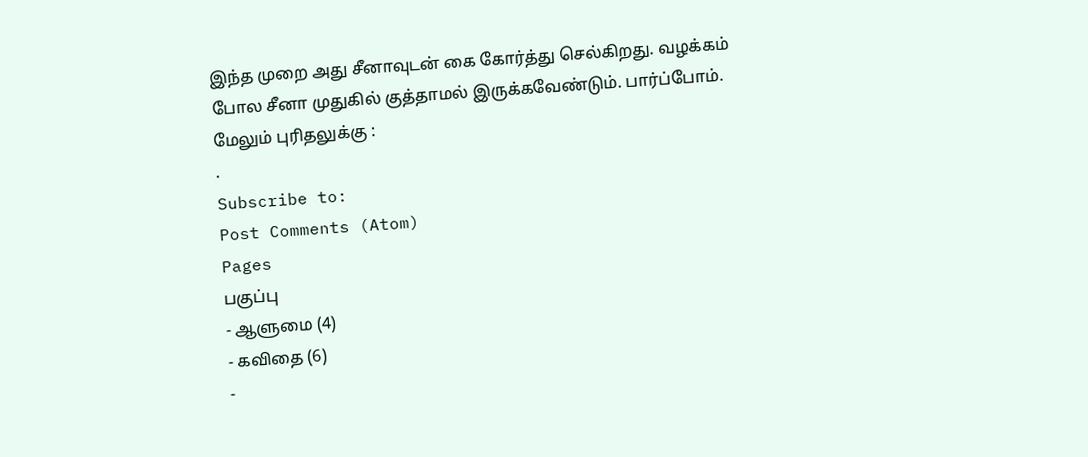இந்த முறை அது சீனாவுடன் கை கோர்த்து செல்கிறது. வழக்கம் போல சீனா முதுகில் குத்தாமல் இருக்கவேண்டும். பார்ப்போம்.
மேலும் புரிதலுக்கு :
.
Subscribe to:
Post Comments (Atom)
Pages
பகுப்பு
- ஆளுமை (4)
- கவிதை (6)
-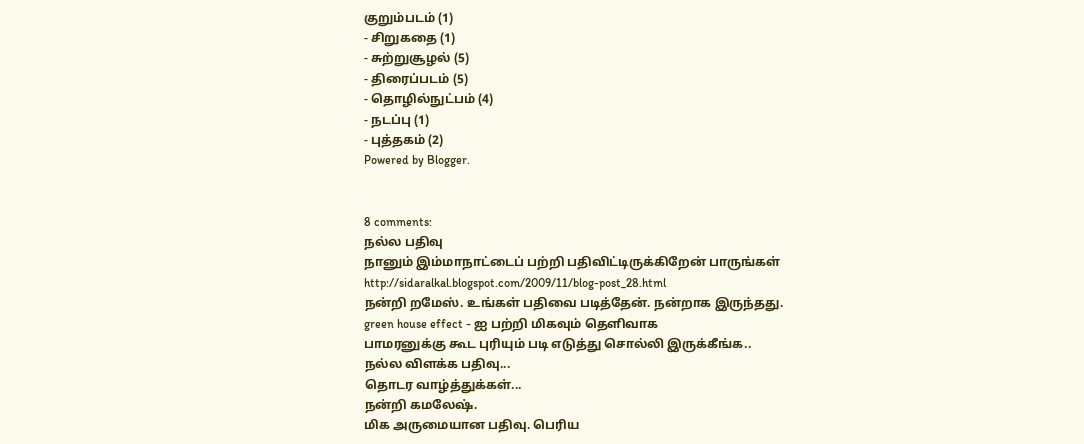குறும்படம் (1)
- சிறுகதை (1)
- சுற்றுசூழல் (5)
- திரைப்படம் (5)
- தொழில்நுட்பம் (4)
- நடப்பு (1)
- புத்தகம் (2)
Powered by Blogger.


8 comments:
நல்ல பதிவு
நானும் இம்மாநாட்டைப் பற்றி பதிவிட்டிருக்கிறேன் பாருங்கள்
http://sidaralkal.blogspot.com/2009/11/blog-post_28.html
நன்றி றமேஸ். உங்கள் பதிவை படித்தேன். நன்றாக இருந்தது.
green house effect - ஐ பற்றி மிகவும் தெளிவாக
பாமரனுக்கு கூட புரியும் படி எடுத்து சொல்லி இருக்கீங்க..
நல்ல விளக்க பதிவு...
தொடர வாழ்த்துக்கள்...
நன்றி கமலேஷ்.
மிக அருமையான பதிவு. பெரிய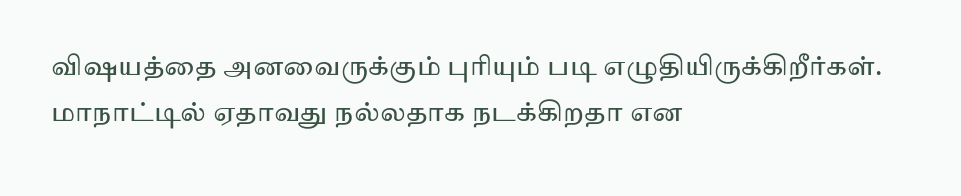விஷயத்தை அனவைருக்கும் புரியும் படி எழுதியிருக்கிறீர்கள். மாநாட்டில் ஏதாவது நல்லதாக நடக்கிறதா என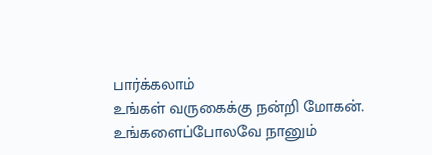பார்க்கலாம்
உங்கள் வருகைக்கு நன்றி மோகன்.
உங்களைப்போலவே நானும்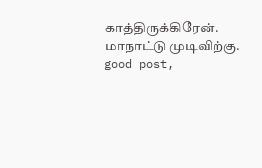காத்திருக்கிரேன். மாநாட்டு முடிவிற்கு.
good post,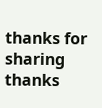thanks for sharing
thanks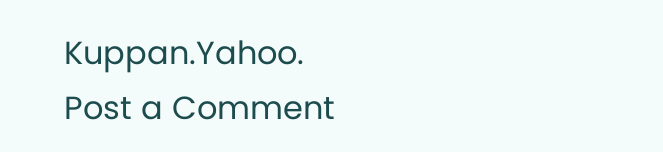Kuppan.Yahoo.
Post a Comment